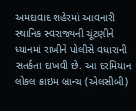અમદાવાદ શહેરમાં આવનારી સ્થાનિક સ્વરાજ્યની ચૂંટણીને ધ્યાનમાં રાખીને પોલીસે વધારાની સતર્કતા દાખવી છે. આ દરમિયાન લોકલ ક્રાઇમ બ્રાન્ચ (એલસીબી)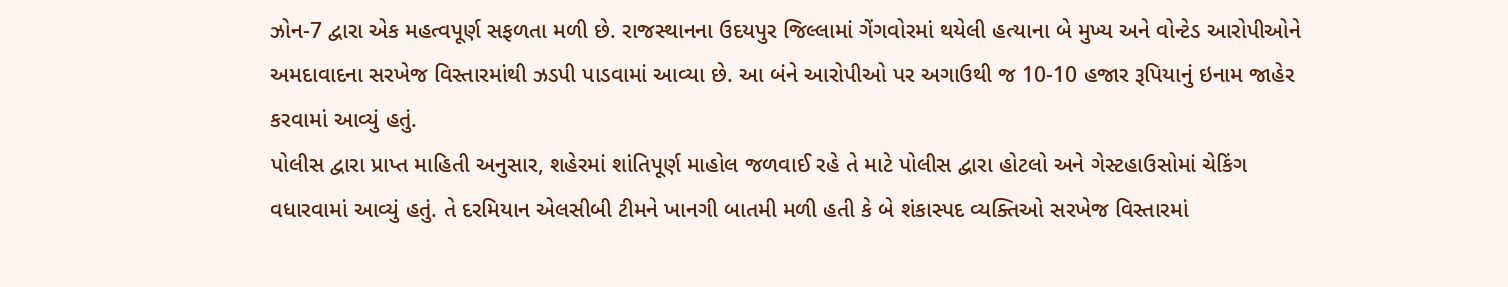ઝોન-7 દ્વારા એક મહત્વપૂર્ણ સફળતા મળી છે. રાજસ્થાનના ઉદયપુર જિલ્લામાં ગેંગવોરમાં થયેલી હત્યાના બે મુખ્ય અને વોન્ટેડ આરોપીઓને અમદાવાદના સરખેજ વિસ્તારમાંથી ઝડપી પાડવામાં આવ્યા છે. આ બંને આરોપીઓ પર અગાઉથી જ 10-10 હજાર રૂપિયાનું ઇનામ જાહેર કરવામાં આવ્યું હતું.
પોલીસ દ્વારા પ્રાપ્ત માહિતી અનુસાર, શહેરમાં શાંતિપૂર્ણ માહોલ જળવાઈ રહે તે માટે પોલીસ દ્વારા હોટલો અને ગેસ્ટહાઉસોમાં ચેકિંગ વધારવામાં આવ્યું હતું. તે દરમિયાન એલસીબી ટીમને ખાનગી બાતમી મળી હતી કે બે શંકાસ્પદ વ્યક્તિઓ સરખેજ વિસ્તારમાં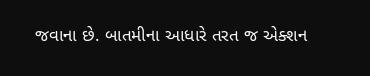જવાના છે. બાતમીના આધારે તરત જ એક્શન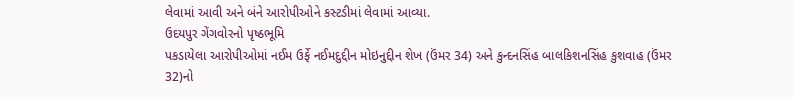લેવામાં આવી અને બંને આરોપીઓને કસ્ટડીમાં લેવામાં આવ્યા.
ઉદયપુર ગેંગવોરનો પૃષ્ઠભૂમિ
પકડાયેલા આરોપીઓમાં નઈમ ઉર્ફે નઈમદુદ્દીન મોઇનુદ્દીન શેખ (ઉંમર 34) અને કુન્દનસિંહ બાલકિશનસિંહ કુશવાહ (ઉંમર 32)નો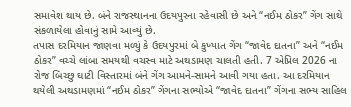સમાવેશ થાય છે. બંને રાજસ્થાનના ઉદયપુરના રહેવાસી છે અને “નઈમ ઠોકર” ગેંગ સાથે સંકળાયેલા હોવાનું સામે આવ્યું છે.
તપાસ દરમિયાન જાણવા મળ્યું કે ઉદયપુરમાં બે કુખ્યાત ગેંગ “જાવેદ દાતના” અને “નઈમ ઠોકર” વચ્ચે લાંબા સમયથી વચસ્વ માટે અથડામણ ચાલતી હતી. 7 એપ્રિલ 2026 ના રોજ બિચ્છુ ઘાટી વિસ્તારમાં બંને ગેંગ આમને-સામને આવી ગયા હતા. આ દરમિયાન થયેલી અથડામણમાં “નઈમ ઠોકર” ગેંગના સભ્યોએ “જાવેદ દાતના” ગેંગના સભ્ય સાહિલ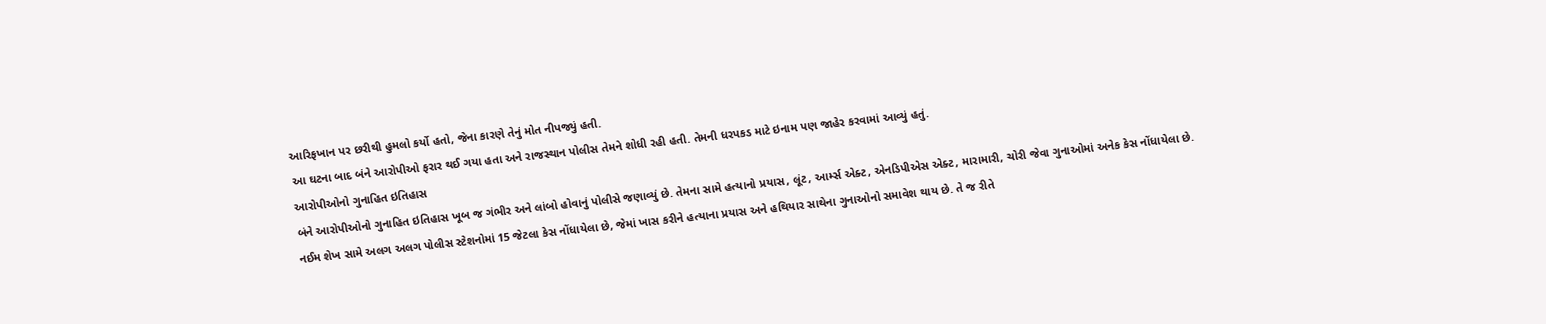આરિફખાન પર છરીથી હુમલો કર્યો હતો, જેના કારણે તેનું મોત નીપજ્યું હતી.
આ ઘટના બાદ બંને આરોપીઓ ફરાર થઈ ગયા હતા અને રાજસ્થાન પોલીસ તેમને શોધી રહી હતી. તેમની ધરપકડ માટે ઇનામ પણ જાહેર કરવામાં આવ્યું હતું.
આરોપીઓનો ગુનાહિત ઇતિહાસ
બંને આરોપીઓનો ગુનાહિત ઇતિહાસ ખૂબ જ ગંભીર અને લાંબો હોવાનું પોલીસે જણાવ્યું છે. તેમના સામે હત્યાનો પ્રયાસ, લૂંટ, આર્મ્સ એક્ટ, એનડિપીએસ એક્ટ, મારામારી, ચોરી જેવા ગુનાઓમાં અનેક કેસ નોંધાયેલા છે.
નઈમ શેખ સામે અલગ અલગ પોલીસ સ્ટેશનોમાં 15 જેટલા કેસ નોંધાયેલા છે, જેમાં ખાસ કરીને હત્યાના પ્રયાસ અને હથિયાર સાથેના ગુનાઓનો સમાવેશ થાય છે. તે જ રીતે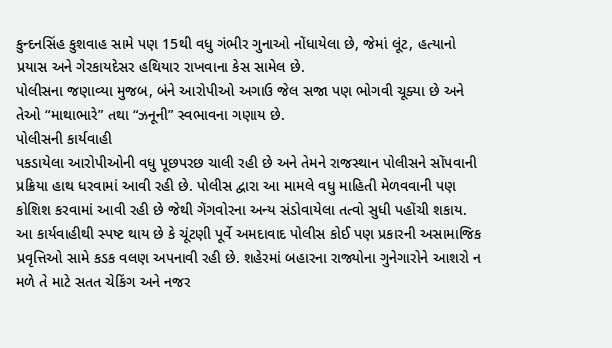કુન્દનસિંહ કુશવાહ સામે પણ 15થી વધુ ગંભીર ગુનાઓ નોંધાયેલા છે, જેમાં લૂંટ, હત્યાનો પ્રયાસ અને ગેરકાયદેસર હથિયાર રાખવાના કેસ સામેલ છે.
પોલીસના જણાવ્યા મુજબ, બંને આરોપીઓ અગાઉ જેલ સજા પણ ભોગવી ચૂક્યા છે અને તેઓ “માથાભારે” તથા “ઝનૂની” સ્વભાવના ગણાય છે.
પોલીસની કાર્યવાહી
પકડાયેલા આરોપીઓની વધુ પૂછપરછ ચાલી રહી છે અને તેમને રાજસ્થાન પોલીસને સોંપવાની પ્રક્રિયા હાથ ધરવામાં આવી રહી છે. પોલીસ દ્વારા આ મામલે વધુ માહિતી મેળવવાની પણ કોશિશ કરવામાં આવી રહી છે જેથી ગેંગવોરના અન્ય સંડોવાયેલા તત્વો સુધી પહોંચી શકાય.
આ કાર્યવાહીથી સ્પષ્ટ થાય છે કે ચૂંટણી પૂર્વે અમદાવાદ પોલીસ કોઈ પણ પ્રકારની અસામાજિક પ્રવૃત્તિઓ સામે કડક વલણ અપનાવી રહી છે. શહેરમાં બહારના રાજ્યોના ગુનેગારોને આશરો ન મળે તે માટે સતત ચેકિંગ અને નજર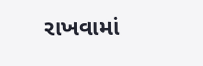રાખવામાં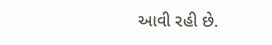આવી રહી છે.